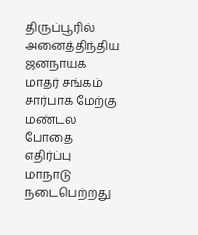திருப்பூரில் அனைத்திந்திய ஜனநாயக மாதர் சங்கம் சார்பாக மேற்கு மண்டல போதை எதிர்ப்பு மாநாடு நடைபெற்றது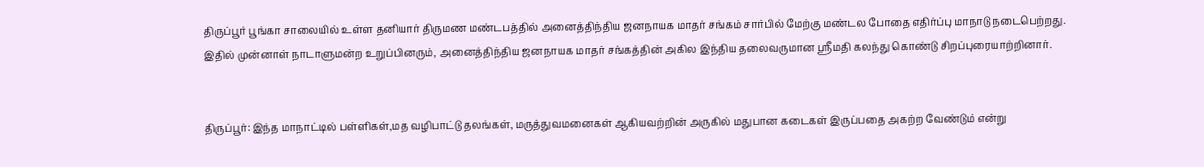திருப்பூர் பூங்கா சாலையில் உள்ள தனியார் திருமண மண்டபத்தில் அனைத்திந்திய ஜனநாயக மாதர் சங்கம் சார்பில் மேற்கு மண்டல போதை எதிர்ப்பு மாநாடு நடைபெற்றது. இதில் முன்னாள் நாடாளுமன்ற உறுப்பினரும், அனைத்திந்திய ஜனநாயக மாதர் சங்கத்தின் அகில இந்திய தலைவருமான ஸ்ரீமதி கலந்து கொண்டு சிறப்புரையாற்றினார்.


திருப்பூர்: இந்த மாநாட்டில் பள்ளிகள்,மத வழிபாட்டு தலங்கள், மருத்துவமனைகள் ஆகியவற்றின் அருகில் மதுபான கடைகள் இருப்பதை அகற்ற வேண்டும் என்று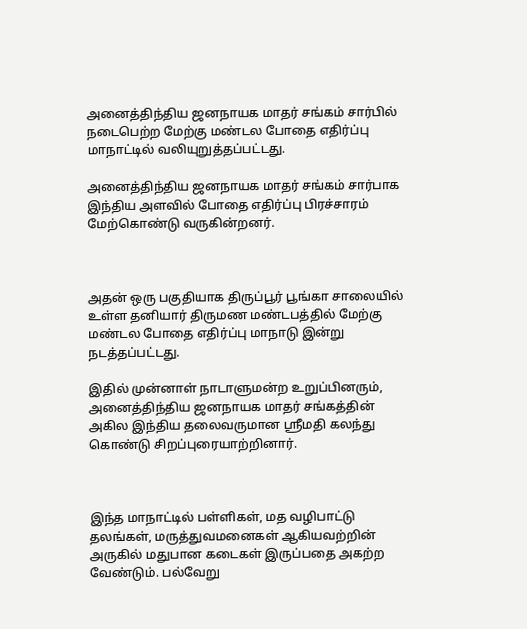அனைத்திந்திய ஜனநாயக மாதர் சங்கம் சார்பில் நடைபெற்ற மேற்கு மண்டல போதை எதிர்ப்பு மாநாட்டில் வலியுறுத்தப்பட்டது.

அனைத்திந்திய ஜனநாயக மாதர் சங்கம் சார்பாக இந்திய அளவில் போதை எதிர்ப்பு பிரச்சாரம் மேற்கொண்டு வருகின்றனர்.



அதன் ஒரு பகுதியாக திருப்பூர் பூங்கா சாலையில் உள்ள தனியார் திருமண மண்டபத்தில் மேற்கு மண்டல போதை எதிர்ப்பு மாநாடு இன்று நடத்தப்பட்டது.

இதில் முன்னாள் நாடாளுமன்ற உறுப்பினரும், அனைத்திந்திய ஜனநாயக மாதர் சங்கத்தின் அகில இந்திய தலைவருமான ஸ்ரீமதி கலந்து கொண்டு சிறப்புரையாற்றினார்.



இந்த மாநாட்டில் பள்ளிகள், மத வழிபாட்டு தலங்கள், மருத்துவமனைகள் ஆகியவற்றின் அருகில் மதுபான கடைகள் இருப்பதை அகற்ற வேண்டும். பல்வேறு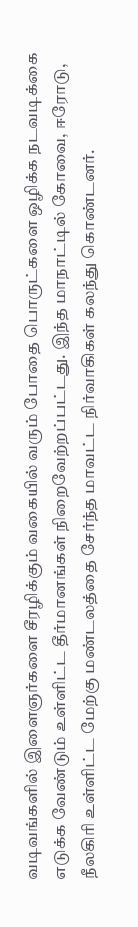வடிவங்களில் இளைஞர்களை சீரழிக்கும் வகையில் வரும் போதை பொருட்களை ஒழிக்க நடவடிக்கை எடுக்க வேண்டும் உள்ளிட்ட தீர்மானங்கள் நிறைவேற்றப்பட்டது. இந்த மாநாட்டில் கோவை, ஈரோடு, நீலகிரி உள்ளிட்ட மேற்கு மண்டலத்தை சேர்ந்த மாவட்ட நிர்வாகிகள் கலந்து கொண்டனர்.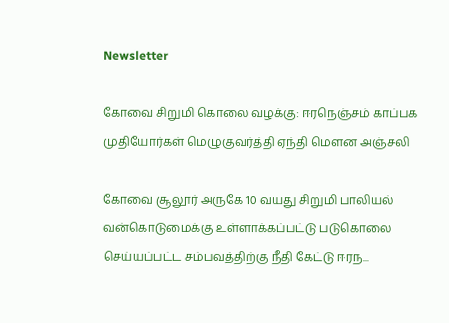Newsletter

கோவை சிறுமி கொலை வழக்கு: ஈரநெஞ்சம் காப்பக முதியோர்கள் மெழுகுவர்த்தி ஏந்தி மௌன அஞ்சலி

கோவை சூலூர் அருகே 10 வயது சிறுமி பாலியல் வன்கொடுமைக்கு உள்ளாக்கப்பட்டு படுகொலை செய்யப்பட்ட சம்பவத்திற்கு நீதி கேட்டு ஈரந...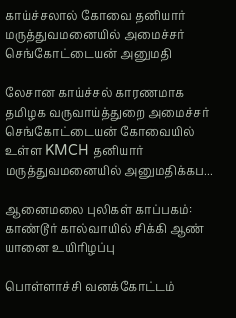காய்ச்சலால் கோவை தனியார் மருத்துவமனையில் அமைச்சர் செங்கோட்டையன் அனுமதி

லேசான காய்ச்சல் காரணமாக தமிழக வருவாய்த்துறை அமைச்சர் செங்கோட்டையன் கோவையில் உள்ள KMCH தனியார் மருத்துவமனையில் அனுமதிக்கப...

ஆனைமலை புலிகள் காப்பகம்: காண்டூர் கால்வாயில் சிக்கி ஆண் யானை உயிரிழப்பு

பொள்ளாச்சி வனக்கோட்டம்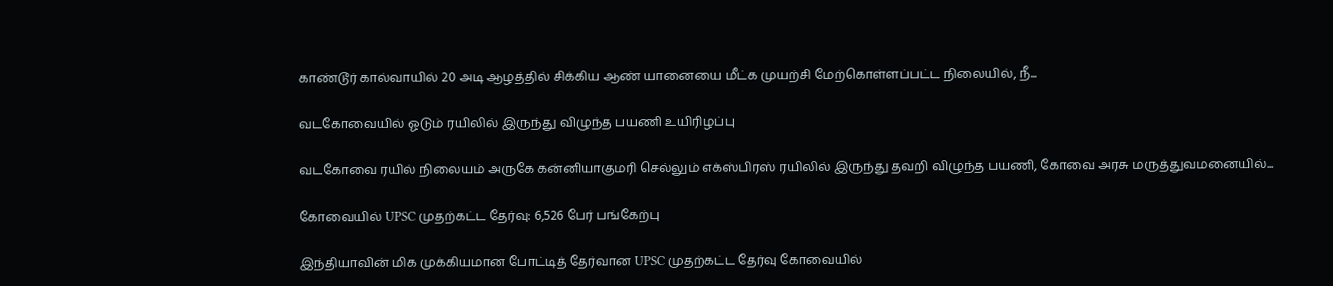காண்டூர் கால்வாயில் 20 அடி ஆழத்தில் சிக்கிய ஆண் யானையை மீட்க முயற்சி மேற்கொள்ளப்பட்ட நிலையில், நீ...

வடகோவையில் ஓடும் ரயிலில் இருந்து விழுந்த பயணி உயிரிழப்பு

வடகோவை ரயில் நிலையம் அருகே கன்னியாகுமரி செல்லும் எக்ஸ்பிரஸ் ரயிலில் இருந்து தவறி விழுந்த பயணி, கோவை அரசு மருத்துவமனையில்...

கோவையில் UPSC முதற்கட்ட தேர்வு: 6,526 பேர் பங்கேற்பு

இந்தியாவின் மிக முக்கியமான போட்டித் தேர்வான UPSC முதற்கட்ட தேர்வு கோவையில்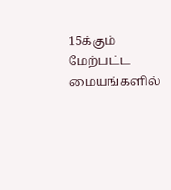15க்கும் மேற்பட்ட மையங்களில்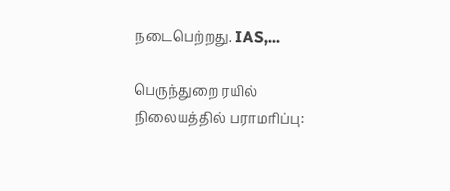நடைபெற்றது. IAS,...

பெருந்துறை ரயில் நிலையத்தில் பராமரிப்பு: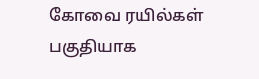கோவை ரயில்கள் பகுதியாக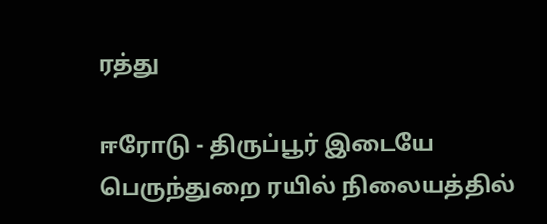ரத்து

ஈரோடு - திருப்பூர் இடையே பெருந்துறை ரயில் நிலையத்தில்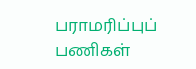பராமரிப்புப் பணிகள்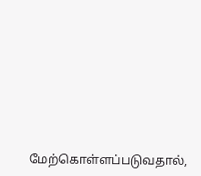மேற்கொள்ளப்படுவதால்,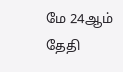மே 24ஆம் தேதி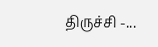திருச்சி -...